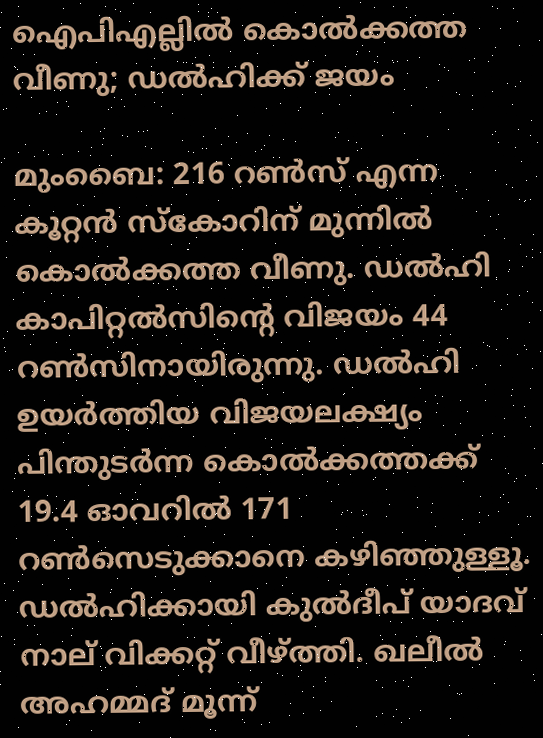ഐപിഎല്ലില്‍ കൊല്‍ക്കത്ത വീണു; ഡല്‍ഹിക്ക് ജയം

മുംബൈ: 216 റണ്‍സ് എന്ന കൂറ്റന്‍ സ്‌കോറിന് മുന്നില്‍ കൊല്‍ക്കത്ത വീണു. ഡല്‍ഹി കാപിറ്റല്‍സിന്റെ വിജയം 44 റണ്‍സിനായിരുന്നു. ഡല്‍ഹി ഉയര്‍ത്തിയ വിജയലക്ഷ്യം പിന്തുടര്‍ന്ന കൊല്‍ക്കത്തക്ക് 19.4 ഓവറില്‍ 171 റണ്‍സെടുക്കാനെ കഴിഞ്ഞുള്ളൂ. ഡല്‍ഹിക്കായി കുല്‍ദീപ് യാദവ് നാല് വിക്കറ്റ് വീഴ്ത്തി. ഖലീല്‍ അഹമ്മദ് മൂന്ന്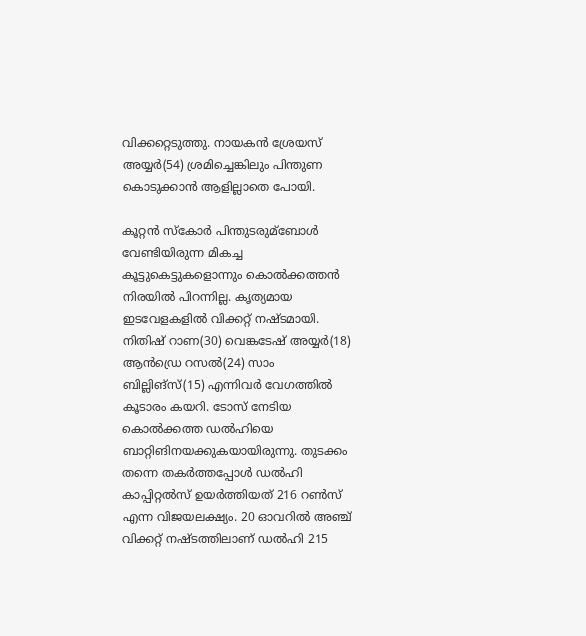വിക്കറ്റെടുത്തു. നായകന്‍ ശ്രേയസ് അയ്യര്‍(54) ശ്രമിച്ചെങ്കിലും പിന്തുണ കൊടുക്കാന്‍ ആളില്ലാതെ പോയി.

കൂറ്റന്‍ സ്‌കോര്‍ പിന്തുടരുമ്‌ബോള്‍ വേണ്ടിയിരുന്ന മികച്ച കൂട്ടുകെട്ടുകളൊന്നും കൊല്‍ക്കത്തന്‍ നിരയില്‍ പിറന്നില്ല. കൃത്യമായ ഇടവേളകളില്‍ വിക്കറ്റ് നഷ്ടമായി. നിതിഷ് റാണ(30) വെങ്കടേഷ് അയ്യര്‍(18) ആന്‍ഡ്രെ റസല്‍(24) സാം ബില്ലിങ്സ്(15) എന്നിവര്‍ വേഗത്തില്‍ കൂടാരം കയറി. ടോസ് നേടിയ കൊല്‍ക്കത്ത ഡല്‍ഹിയെ ബാറ്റിങിനയക്കുകയായിരുന്നു. തുടക്കം തന്നെ തകര്‍ത്തപ്പോള്‍ ഡല്‍ഹി കാപ്പിറ്റല്‍സ് ഉയര്‍ത്തിയത് 216 റണ്‍സ് എന്ന വിജയലക്ഷ്യം. 20 ഓവറില്‍ അഞ്ച് വിക്കറ്റ് നഷ്ടത്തിലാണ് ഡല്‍ഹി 215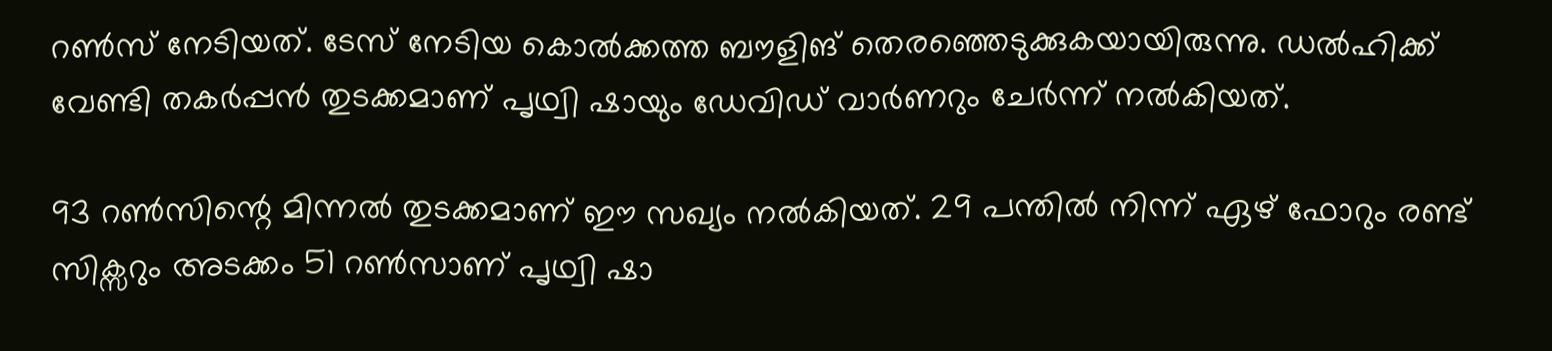റണ്‍സ് നേടിയത്. ടേസ് നേടിയ കൊല്‍ക്കത്ത ബൗളിങ് തെരഞ്ഞെടുക്കുകയായിരുന്നു. ഡല്‍ഹിക്ക് വേണ്ടി തകര്‍പ്പന്‍ തുടക്കമാണ് പൃഥ്വി ഷായും ഡേവിഡ് വാര്‍ണറും ചേര്‍ന്ന് നല്‍കിയത്.

93 റണ്‍സിന്റെ മിന്നല്‍ തുടക്കമാണ് ഈ സഖ്യം നല്‍കിയത്. 29 പന്തില്‍ നിന്ന് ഏഴ് ഫോറും രണ്ട് സിക്സറും അടക്കം 51 റണ്‍സാണ് പൃഥ്വി ഷാ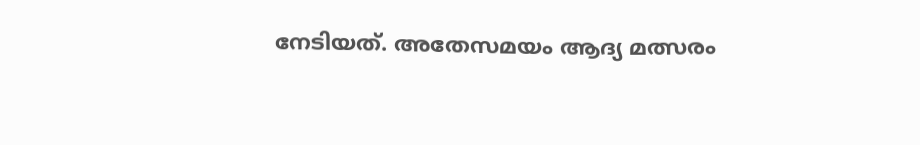നേടിയത്. അതേസമയം ആദ്യ മത്സരം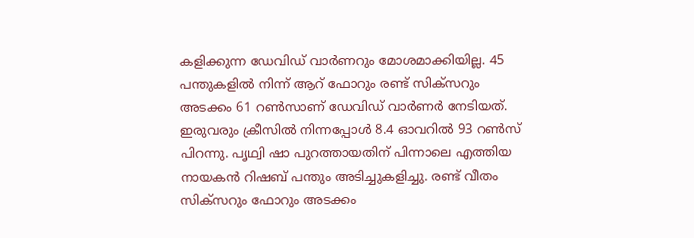കളിക്കുന്ന ഡേവിഡ് വാര്‍ണറും മോശമാക്കിയില്ല. 45 പന്തുകളില്‍ നിന്ന് ആറ് ഫോറും രണ്ട് സിക്സറും അടക്കം 61 റണ്‍സാണ് ഡേവിഡ് വാര്‍ണര്‍ നേടിയത്. ഇരുവരും ക്രീസില്‍ നിന്നപ്പോള്‍ 8.4 ഓവറില്‍ 93 റണ്‍സ് പിറന്നു. പൃഥ്വി ഷാ പുറത്തായതിന് പിന്നാലെ എത്തിയ നായകന്‍ റിഷബ് പന്തും അടിച്ചുകളിച്ചു. രണ്ട് വീതം സിക്സറും ഫോറും അടക്കം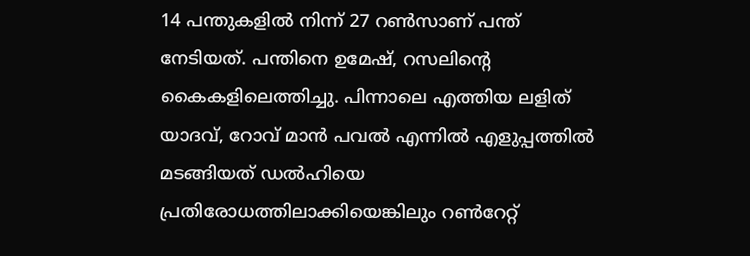14 പന്തുകളില്‍ നിന്ന് 27 റണ്‍സാണ് പന്ത് നേടിയത്. പന്തിനെ ഉമേഷ്, റസലിന്റെ കൈകളിലെത്തിച്ചു. പിന്നാലെ എത്തിയ ലളിത് യാദവ്, റോവ് മാന്‍ പവല്‍ എന്നില്‍ എളുപ്പത്തില്‍ മടങ്ങിയത് ഡല്‍ഹിയെ പ്രതിരോധത്തിലാക്കിയെങ്കിലും റണ്‍റേറ്റ്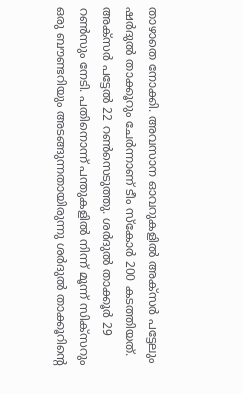താഴാതെ നോക്കി. അവസാന ഓവറുകളില്‍ അക്സര്‍ പട്ടേലും ഷര്‍ദുല്‍ താക്കൂറും ചേര്‍ന്നാണ് ടീം സ്‌കോര്‍ 200 കടത്തിയത്. അക്സര്‍ പട്ടേല്‍ 22 റണ്‍സെടുത്തു. ശര്‍ദുല്‍ താക്കൂര്‍ 29 റണ്‍സും നേടി. പതിനൊന്ന് പന്തുകളില്‍ നിന്ന് മൂന്ന് സിക്സറും ഒരു ബൗണ്ടറിയും അടങ്ങുന്നതായിരുന്നു ശര്‍ദുല്‍ താക്കൂറിന്റെ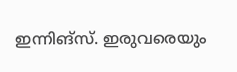ഇന്നിങ്സ്. ഇരുവരെയും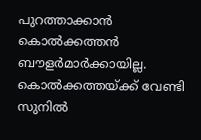പുറത്താക്കാന്‍ കൊല്‍ക്കത്തന്‍ ബൗളര്‍മാര്‍ക്കായില്ല. കൊല്‍ക്കത്തയ്ക്ക് വേണ്ടി സുനില്‍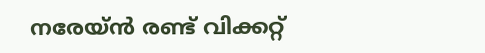നരേയ്ന്‍ രണ്ട് വിക്കറ്റ്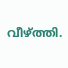വീഴ്ത്തി.